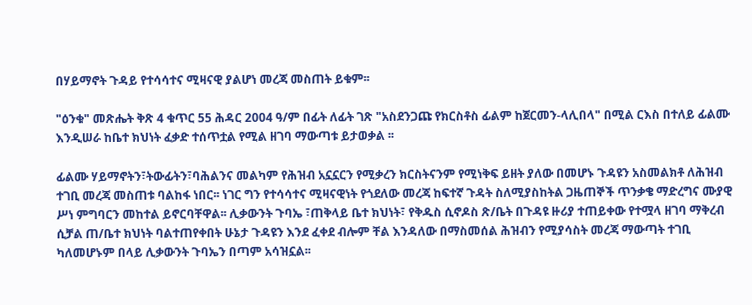በሃይማኖት ጉዳይ የተሳሳተና ሚዛናዊ ያልሆነ መረጃ መስጠት ይቁም፡፡

"ዕንቁ" መጽሔት ቅጽ 4 ቁጥር 55 ሕዳር 2004 ዓ/ም በፊት ለፊት ገጽ "አስደንጋጩ የክርስቶስ ፊልም ከጀርመን-ላሊበላ" በሚል ርእስ በተለይ ፊልሙ እንዲሠራ ከቤተ ክህነት ፈቃድ ተሰጥቷል የሚል ዘገባ ማውጣቱ ይታወቃል ፡፡

ፊልሙ ሃይማኖትን፣ትውፊትን፣ባሕልንና መልካም የሕዝብ አኗኗርን የሚቃረን ክርስትናንም የሚነቅፍ ይዘት ያለው በመሆኑ ጉዳዩን አስመልክቶ ለሕዝብ ተገቢ መረጃ መስጠቱ ባልከፋ ነበር፡፡ ነገር ግን የተሳሳተና ሚዛናዊነት የጎደለው መረጃ ከፍተኛ ጉዳት ስለሚያስከትል ጋዜጠኞች ጥንቃቄ ማድረግና ሙያዊ ሥነ ምግባርን መከተል ይኖርባቸዋል፡፡ ሊቃውንት ጉባኤ ፣ጠቅላይ ቤተ ክህነት፣ የቅዱስ ሲኖዶስ ጽ/ቤት በጉዳዩ ዙሪያ ተጠይቀው የተሟላ ዘገባ ማቅረብ ሲቻል ጠ/ቤተ ክህነት ባልተጠየቀበት ሁኔታ ጉዳዩን እንደ ፈቀደ ብሎም ቸል እንዳለው በማስመሰል ሕዝብን የሚያሳስት መረጃ ማውጣት ተገቢ ካለመሆኑም በላይ ሊቃውንት ጉባኤን በጣም አሳዝኗል፡፡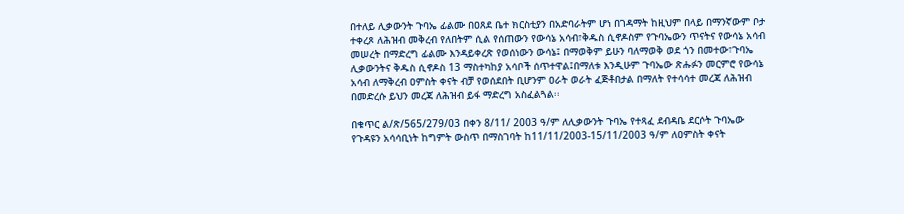በተለይ ሊቃውንት ጉባኤ ፊልሙ በዐጸደ ቤተ ክርስቲያን በአድባራትም ሆነ በገዳማት ከዚህም በላይ በማንኛውም ቦታ ተቀረጾ ለሕዝብ መቅረብ የለበትም ሲል የሰጠውን የውሳኔ አሳብ፣ቅዱስ ሲኖዶስም የጉባኤውን ጥናትና የውሳኔ አሳብ መሠረት በማድረግ ፊልሙ እንዳይቀረጽ የወሰነውን ውሳኔ፤ በማወቅም ይሁን ባለማወቅ ወደ ጎን በመተው፣ጉባኤ ሊቃውንትና ቅዱስ ሲኖዶስ 13 ማስተካከያ አሳቦች ሰጥተዋል፤በማለቱ እንዲሁም ጉባኤው ጽሑፉን መርምሮ የውሳኔ አሳብ ለማቅረብ ዐምስት ቀናት ብቻ የወሰደበት ቢሆንም ዐራት ወራት ፈጅቶበታል በማለት የተሳሳተ መረጃ ለሕዝብ በመድረሱ ይህን መረጃ ለሕዝብ ይፋ ማድረግ አስፈልጓል፡፡

በቁጥር ል/ጽ/565/279/03 በቀን 8/11/ 2003 ዓ/ም ለሊቃውንት ጉባኤ የተጻፈ ደብዳቤ ደርሶት ጉባኤው የጉዳዩን አሳሳቢነት ከግምት ውስጥ በማስገባት ከ11/11/2003-15/11/2003 ዓ/ም ለዐምስት ቀናት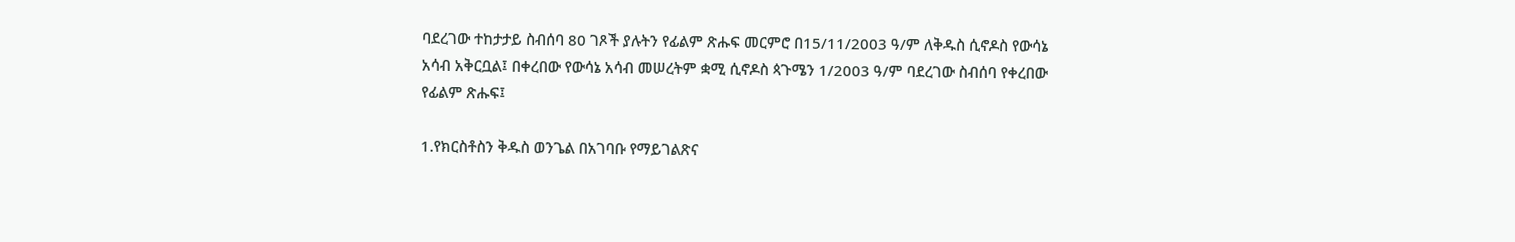ባደረገው ተከታታይ ስብሰባ 80 ገጾች ያሉትን የፊልም ጽሑፍ መርምሮ በ15/11/2003 ዓ/ም ለቅዱስ ሲኖዶስ የውሳኔ አሳብ አቅርቧል፤ በቀረበው የውሳኔ አሳብ መሠረትም ቋሚ ሲኖዶስ ጳጉሜን 1/2003 ዓ/ም ባደረገው ስብሰባ የቀረበው የፊልም ጽሑፍ፤

1.የክርስቶስን ቅዱስ ወንጌል በአገባቡ የማይገልጽና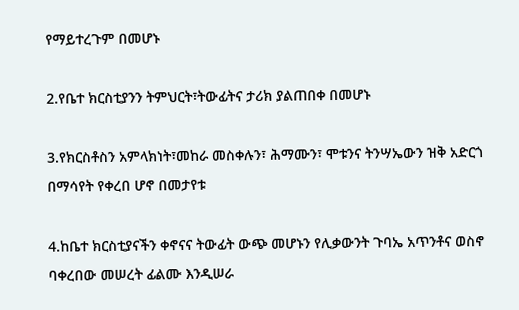የማይተረጉም በመሆኑ

2.የቤተ ክርስቲያንን ትምህርት፣ትውፊትና ታሪክ ያልጠበቀ በመሆኑ

3.የክርስቶስን አምላክነት፣መከራ መስቀሉን፣ ሕማሙን፣ ሞቱንና ትንሣኤውን ዝቅ አድርጎ በማሳየት የቀረበ ሆኖ በመታየቱ

4.ከቤተ ክርስቲያናችን ቀኖናና ትውፊት ውጭ መሆኑን የሊቃውንት ጉባኤ አጥንቶና ወስኖ ባቀረበው መሠረት ፊልሙ እንዲሠራ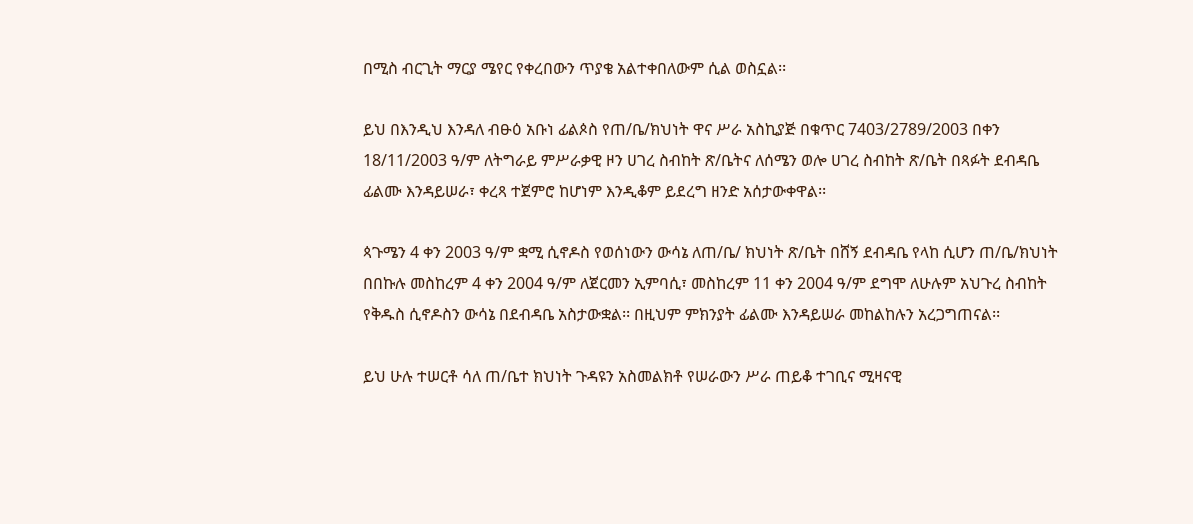በሚስ ብርጊት ማርያ ሜየር የቀረበውን ጥያቄ አልተቀበለውም ሲል ወስኗል፡፡

ይህ በእንዲህ እንዳለ ብፁዕ አቡነ ፊልጶስ የጠ/ቤ/ክህነት ዋና ሥራ አስኪያጅ በቁጥር 7403/2789/2003 በቀን 18/11/2003 ዓ/ም ለትግራይ ምሥራቃዊ ዞን ሀገረ ስብከት ጽ/ቤትና ለሰሜን ወሎ ሀገረ ስብከት ጽ/ቤት በጻፉት ደብዳቤ ፊልሙ እንዳይሠራ፣ ቀረጻ ተጀምሮ ከሆነም እንዲቆም ይደረግ ዘንድ አሰታውቀዋል፡፡

ጳጉሜን 4 ቀን 2003 ዓ/ም ቋሚ ሲኖዶስ የወሰነውን ውሳኔ ለጠ/ቤ/ ክህነት ጽ/ቤት በሸኝ ደብዳቤ የላከ ሲሆን ጠ/ቤ/ክህነት በበኩሉ መስከረም 4 ቀን 2004 ዓ/ም ለጀርመን ኢምባሲ፣ መስከረም 11 ቀን 2004 ዓ/ም ደግሞ ለሁሉም አህጉረ ስብከት የቅዱስ ሲኖዶስን ውሳኔ በደብዳቤ አስታውቋል፡፡ በዚህም ምክንያት ፊልሙ እንዳይሠራ መከልከሉን አረጋግጠናል፡፡

ይህ ሁሉ ተሠርቶ ሳለ ጠ/ቤተ ክህነት ጉዳዩን አስመልክቶ የሠራውን ሥራ ጠይቆ ተገቢና ሚዛናዊ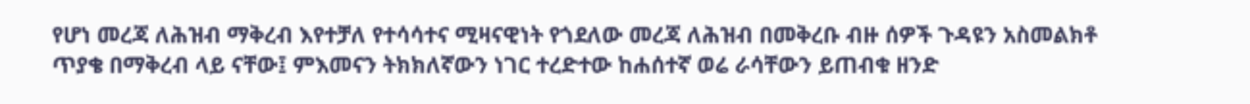የሆነ መረጃ ለሕዝብ ማቅረብ እየተቻለ የተሳሳተና ሚዛናዊነት የጎደለው መረጃ ለሕዝብ በመቅረቡ ብዙ ሰዎች ጉዳዩን አስመልክቶ ጥያቄ በማቅረብ ላይ ናቸው፤ ምእመናን ትክክለኛውን ነገር ተረድተው ከሐሰተኛ ወሬ ራሳቸውን ይጠብቁ ዘንድ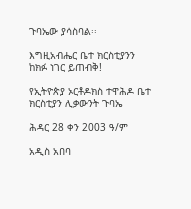ጉባኤው ያሳስባል፡፡

እግዚአብሔር ቤተ ክርስቲያንን ከክፉ ነገር ይጠብቅ!

የኢትዮጵያ ኦርቶዶክስ ተዋሕዶ ቤተ ክርስቲያን ሊቃውንት ጉባኤ

ሕዳር 28 ቀን 2003 ዓ/ም

አዲስ አበባ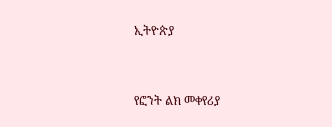ኢትዮጵያ


የፎንት ልክ መቀየሪያ